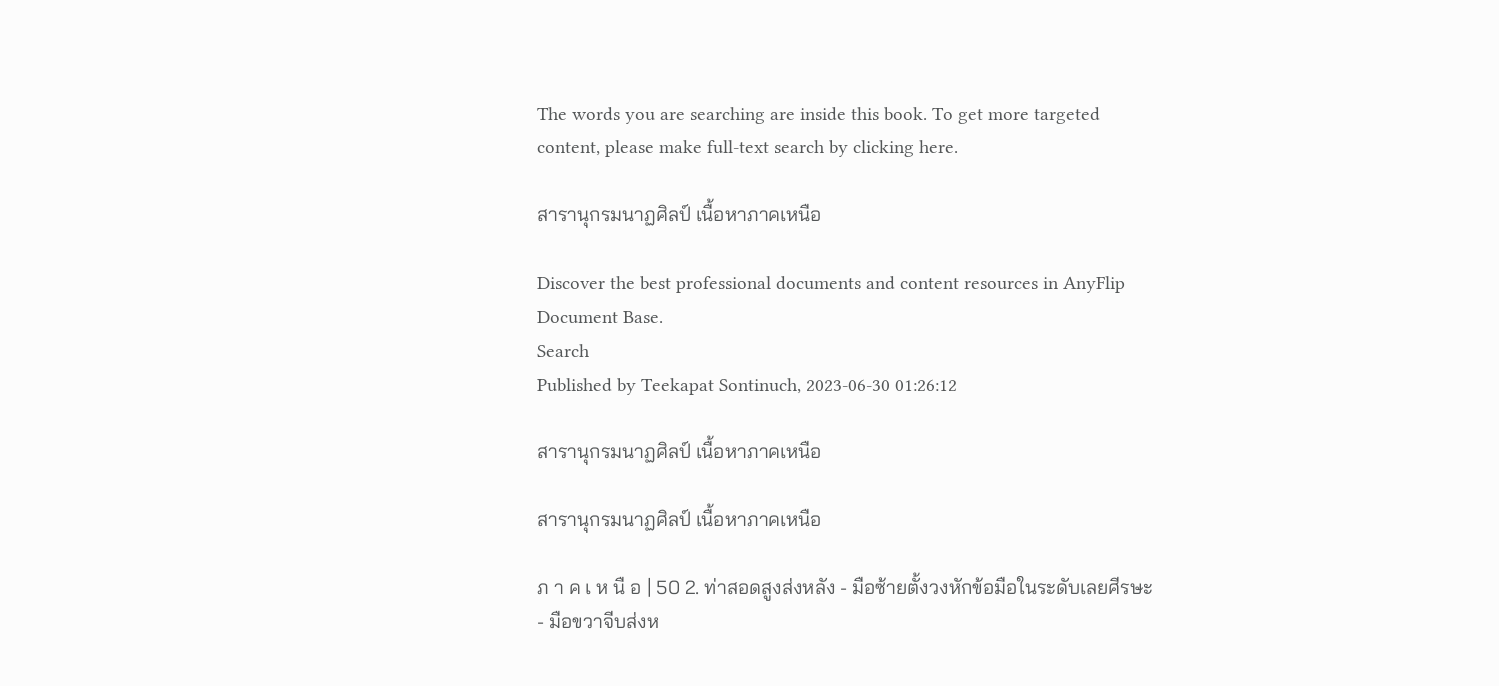The words you are searching are inside this book. To get more targeted content, please make full-text search by clicking here.

สารานุกรมนาฏศิลป์ เนื้อหาภาคเหนือ

Discover the best professional documents and content resources in AnyFlip Document Base.
Search
Published by Teekapat Sontinuch, 2023-06-30 01:26:12

สารานุกรมนาฏศิลป์ เนื้อหาภาคเหนือ

สารานุกรมนาฏศิลป์ เนื้อหาภาคเหนือ

ภ า ค เ ห นื อ | 50 2. ท่าสอดสูงส่งหลัง - มือซ้ายตั้งวงหักข้อมือในระดับเลยศีรษะ - มือขวาจีบส่งห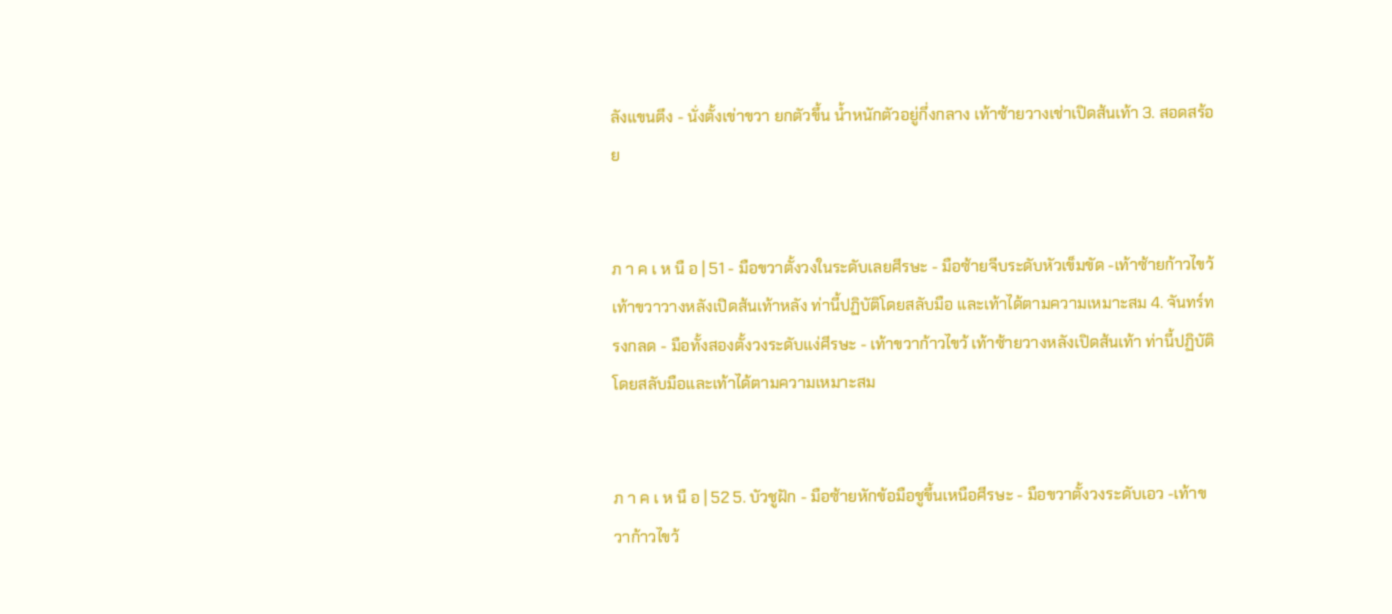ลังแขนตึง - นั่งตั้งเข่าขวา ยกตัวขึ้น น้ำหนักตัวอยู่กึ่งกลาง เท้าซ้ายวางเช่าเปิดส้นเท้า 3. สอดสร้อย


ภ า ค เ ห นื อ | 51 - มือขวาตั้งวงในระดับเลยศีรษะ - มือซ้ายจีบระดับหัวเข็มขัด -เท้าซ้ายก้าวไขว้เท้าขวาวางหลังเปิดส้นเท้าหลัง ท่านี้ปฏิบัติโดยสลับมือ และเท้าได้ตามความเหมาะสม 4. จันทร์ทรงกลด - มือทั้งสองตั้งวงระดับแง่ศีรษะ - เท้าขวาก้าวไขว้ เท้าซ้ายวางหลังเปิดส้นเท้า ท่านี้ปฏิบัติโดยสลับมือและเท้าได้ตามความเหมาะสม


ภ า ค เ ห นื อ | 52 5. บัวชูฝัก - มือซ้ายหักข้อมือชูขึ้นเหนือศีรษะ - มือขวาตั้งวงระดับเอว -เท้าขวาก้าวไขว้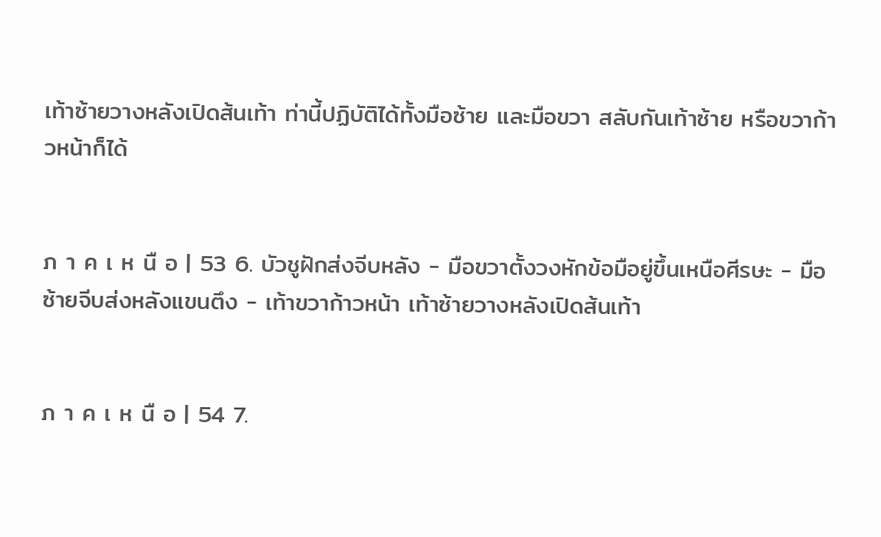เท้าซ้ายวางหลังเปิดส้นเท้า ท่านี้ปฏิบัติได้ทั้งมือซ้าย และมือขวา สลับกันเท้าซ้าย หรือขวาก้าวหน้าก็ได้


ภ า ค เ ห นื อ | 53 6. บัวชูฝักส่งจีบหลัง - มือขวาตั้งวงหักข้อมือยู่ขึ้นเหนือศีรษะ - มือซ้ายจีบส่งหลังแขนตึง - เท้าขวาก้าวหน้า เท้าซ้ายวางหลังเปิดส้นเท้า


ภ า ค เ ห นื อ | 54 7.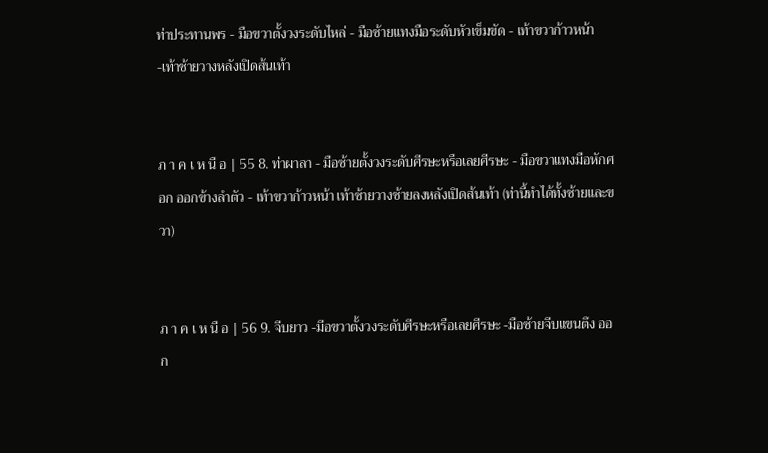ท่าประทานพร - มือขวาตั้งวงระดับไหล่ - มือซ้ายแทงมือระดับหัวเข็มขัด - เท้าขวาก้าวหน้า -เท้าช้ายวางหลังเปิดส้นเท้า


ภ า ค เ ห นื อ | 55 8. ท่าผาลา - มือซ้ายตั้งวงระดับศีรษะหรือเลยศีรษะ - มือขวาแทงมือหักศอก ออกข้างลำตัว - เท้าขวาก้าวหน้า เท้าซ้ายวางซ้ายลงหลังเปิดส้นเท้า (ท่านี้ทำได้ทั้งซ้ายและขวา)


ภ า ค เ ห นื อ | 56 9. จีบยาว -มีอขวาตั้งวงระดับศีรษะหรือเลยศีรษะ -มือซ้ายจีบแขนตึง ออก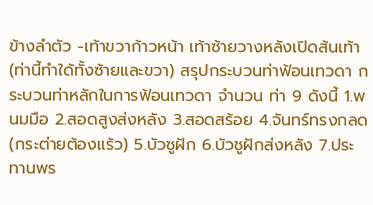ข้างลำตัว -เท้าขวาก้าวหน้า เท้าซ้ายวางหลังเปิดส้นเท้า (ท่านี้ทำใด้ทั้งซ้ายและขวา) สรุปกระบวนท่าฟ้อนเทวดา กระบวนท่าหลักในการฟ้อนเทวดา จำนวน ท่า 9 ดังนี้ 1.พนมมือ 2.สอดสูงส่งหลัง 3.สอดสร้อย 4.จันทร์ทรงกลด(กระต่ายต้องแร้ว) 5.บัวซูฝัก 6.บัวชูฝักส่งหลัง 7.ประทานพร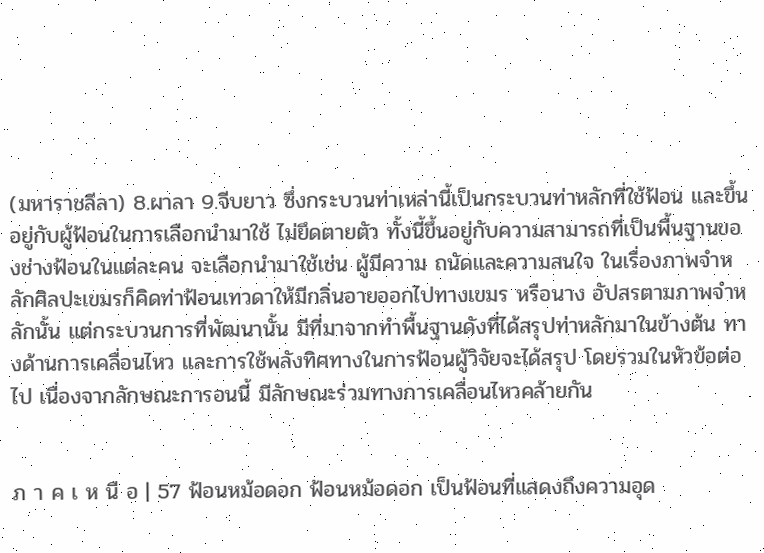(มหาราชลีลา) 8.ผาลา 9.จีบยาว ซึ่งกระบวนท่าเหล่านี้เป็นกระบวนท่าหลักที่ใช้ฟ้อน และขึ้นอยู่กับผู้ฟ้อนในการเลือกนำมาใช้ ไม่ยึดตายตัว ทั้งนี้ขึ้นอยู่กับความสามารถที่เป็นพื้นฐานของช่างฟ้อนในแต่ละคน จะเลือกนำมาใช้เช่น ผู้มีความ ถนัดและความสนใจ ในเรื่องภาพจำหลักศิลปะเขมรก็คิดท่าฟ้อนเทวดาให้มีกลิ่นอายออกไปทางเขมร หรือนาง อัปสรตามภาพจำหลักนั้น แต่กระบวนการที่พัฒนานั้น มีที่มาจากทำพื้นฐานดังที่ได้สรุปท่าหลักมาในข้างต้น ทางด้านการเคลื่อนไหว และการใช้พลังทิศทางในการฟ้อนผู้วิจัยจะได้สรุป โดยรวมในหัวข้อต่อไป เนื่องจากลักษณะการอนนี้ มีลักษณะร่วมทางการเคลื่อนไหวคล้ายกัน


ภ า ค เ ห นื อ | 57 ฟ้อนหม้อดอก ฟ้อนหม้อดอก เป็นฟ้อนที่แสดงถึงความอุด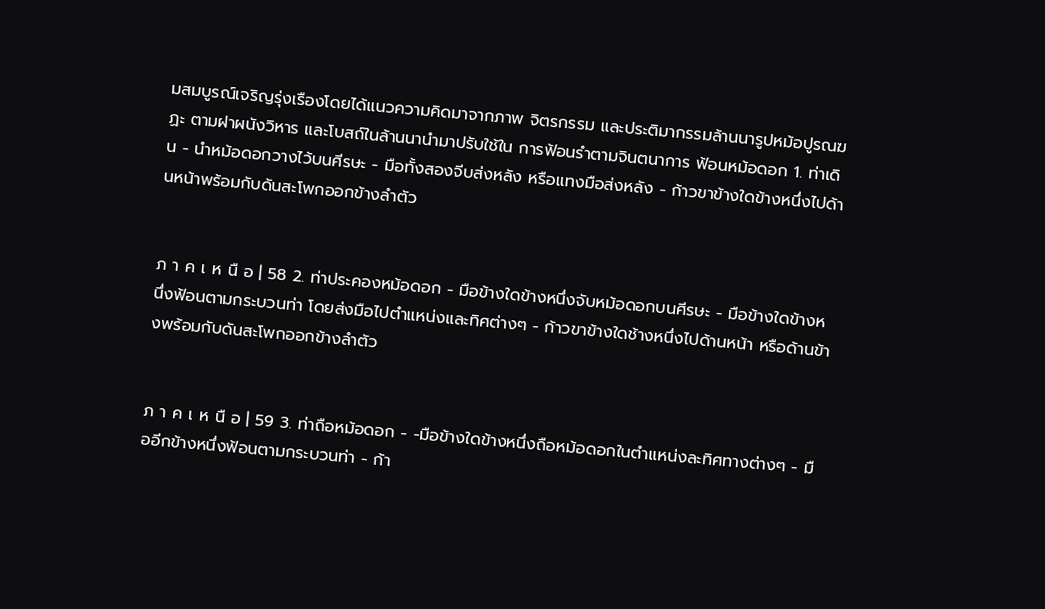มสมบูรณ์เจริญรุ่งเรืองโดยได้แนวความคิดมาจากภาพ จิตรกรรม และประติมากรรมล้านนารูปหม้อปูรณฆฏะ ตามฝาผนังวิหาร และโบสถ์ในล้านนานำมาปรับใช้ใน การฟ้อนรำตามจินตนาการ ฟ้อนหม้อดอก 1. ท่าเดิน - นำหม้อดอกวางไว้บนศีรษะ - มือทั้งสองจีบส่งหลัง หรือแทงมือส่งหลัง - ก้าวขาข้างใดข้างหนึ่งไปด้านหน้าพร้อมกับดันสะโพกออกข้างลำตัว


ภ า ค เ ห นื อ | 58 2. ท่าประคองหม้อดอก - มือข้างใดข้างหนึ่งจับหม้อดอกบนศีรษะ - มือข้างใดข้างหนึ่งฟ้อนตามกระบวนท่า โดยส่งมือไปตำแหน่งและทิศต่างๆ - ก้าวขาข้างใดช้างหนึ่งไปด้านหน้า หรือด้านข้างพร้อมกับดันสะโพกออกข้างลำตัว


ภ า ค เ ห นื อ | 59 3. ท่าถือหม้อดอก - -มือข้างใดข้างหนึ่งถือหม้อดอกในตำแหน่งละทิศทางต่างๆ - มืออีกข้างหนึ่งฟ้อนตามกระบวนท่า - ก้า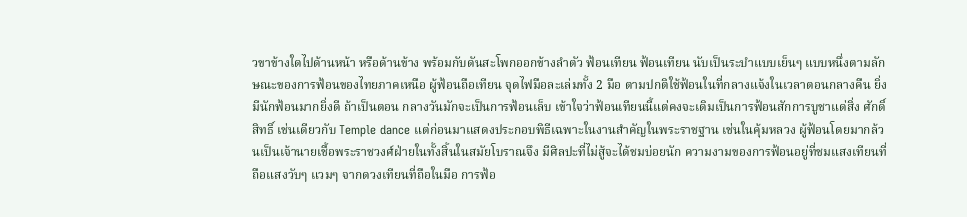วขาข้างใดไปด้านหน้า หรือด้านข้าง พร้อมกับดันสะโพกออกข้างลำตัว ฟ้อนเทียน ฟ้อนเทียน นับเป็นระบำแบบเย็นๆ แบบหนึ่งตามลักษณะของการฟ้อนของไทยภาคเหนือ ผู้ฟ้อนถือเทียน จุดไฟมือละเล่มทั้ง 2 มือ ตามปกติใช้ฟ้อนในที่กลางแจ้งในเวลาตอนกลางคืน ยิ่งมีนักฟ้อนมากยิ่งดี ถ้าเป็นตอน กลางวันมักจะเป็นการฟ้อนเล็บ เข้าใจว่าฟ้อนเทียนนี้แต่คงจะเดิมเป็นการฟ้อนสักการบูชาแด่สิ่ง ศักดิ์สิทธิ์ เช่นเดียวกับ Temple dance แต่ก่อนมาแสดงประกอบพิธีเฉพาะในงานสำคัญในพระราชฐาน เช่นในคุ้มหลวง ผู้ฟ้อนโดยมากล้วนเป็นเจ้านายเชื้อพระราชวงศ์ฝ่ายในทั้งสิ้นในสมัยโบราณจึง มีศิลปะที่ไม่สู้จะได้ชมบ่อยนัก ความงามของการฟ้อนอยู่ที่ชมแสงเทียนที่ถือแสงวับๆ แวมๆ จากดวงเทียนที่ถือในมือ การฟ้อ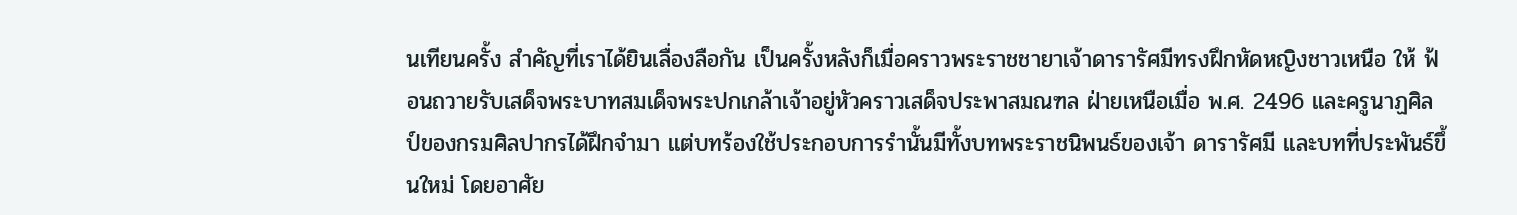นเทียนครั้ง สำคัญที่เราได้ยินเลื่องลือกัน เป็นครั้งหลังก็เมื่อคราวพระราชชายาเจ้าดารารัศมีทรงฝึกหัดหญิงชาวเหนือ ให้ ฟ้อนถวายรับเสด็จพระบาทสมเด็จพระปกเกล้าเจ้าอยู่หัวคราวเสด็จประพาสมณฑล ฝ่ายเหนือเมื่อ พ.ศ. 2496 และครูนาฏศิลป์ของกรมศิลปากรได้ฝึกจำมา แต่บทร้องใช้ประกอบการรำนั้นมีทั้งบทพระราชนิพนธ์ของเจ้า ดารารัศมี และบทที่ประพันธ์ขึ้นใหม่ โดยอาศัย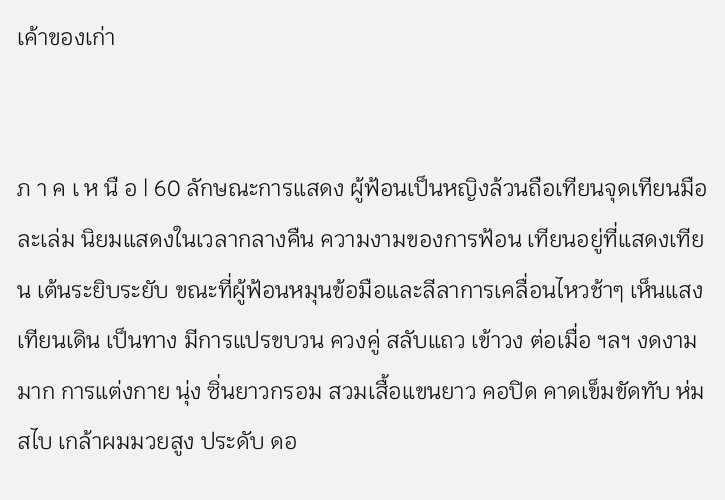เค้าของเก่า


ภ า ค เ ห นื อ | 60 ลักษณะการแสดง ผู้ฟ้อนเป็นหญิงล้วนถือเทียนจุดเทียนมือละเล่ม นิยมแสดงในเวลากลางคืน ความงามของการฟ้อน เทียนอยู่ที่แสดงเทียน เต้นระยิบระยับ ขณะที่ผู้ฟ้อนหมุนข้อมือและลีลาการเคลื่อนไหวช้าๆ เห็นแสงเทียนเดิน เป็นทาง มีการแปรขบวน ควงคู่ สลับแถว เข้าวง ต่อเมื่อ ฯลฯ งดงามมาก การแต่งกาย นุ่ง ซิ่นยาวกรอม สวมเสื้อแขนยาว คอปิด คาดเข็มขัดทับ ห่มสไบ เกล้าผมมวยสูง ประดับ ดอ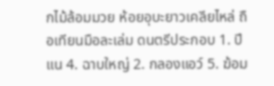กไม้ล้อมมวย ห้อยอุบะยาวเคลียไหล่ ถือเทียนมือละเล่ม ดนตรีประกอบ 1. ปีแน 4. ฉาบใหญ่ 2. กลองแอว์ 5. ฆ้อม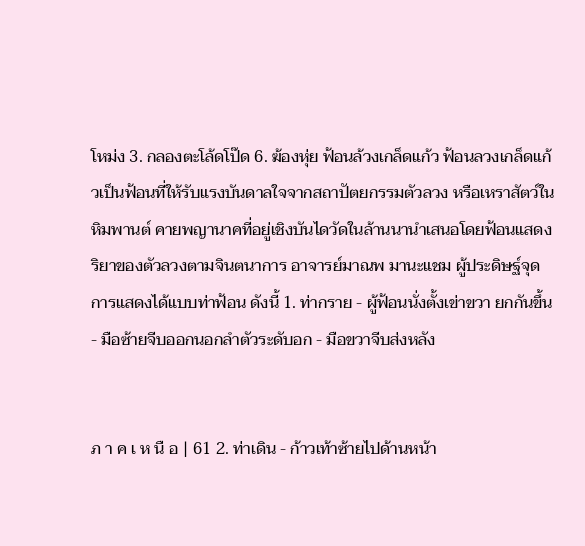โหม่ง 3. กลองตะโล้ดโป๊ด 6. ฆ้องหุ่ย ฟ้อนล้วงเกล็ดแก้ว ฟ้อนลวงเกล็ดแก้วเป็นฟ้อนที่ให้รับแรงบันดาลใจจากสถาปัตยกรรมตัวลวง หรือเหราสัตว์ในหิมพานต์ คายพญานาคที่อยู่เชิงบันไดวัดในล้านนานำเสนอโดยฟ้อนแสดงริยาของตัวลวงตามจินตนาการ อาจารย์มาณพ มานะแชม ผู้ประดิษฐ์จุดการแสดงได้แบบท่าฟ้อน ดังนี้ 1. ท่ากราย - ผู้ฟ้อนนั่งตั้งเข่าขวา ยกกันขึ้น - มือซ้ายจีบออกนอกลำตัวระดับอก - มือขวาจีบส่งหลัง


ภ า ค เ ห นื อ | 61 2. ท่าเดิน - ก้าวเท้าซ้ายไปด้านหน้า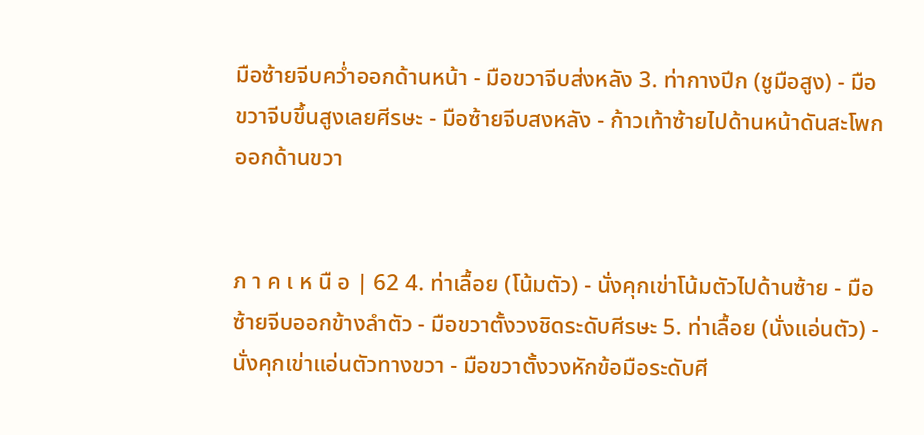มือซ้ายจีบคว่ำออกด้านหน้า - มือขวาจีบส่งหลัง 3. ท่ากางปีก (ชูมือสูง) - มือขวาจีบขึ้นสูงเลยศีรษะ - มือซ้ายจีบสงหลัง - ก้าวเท้าซ้ายไปด้านหน้าดันสะโพกออกด้านขวา


ภ า ค เ ห นื อ | 62 4. ท่าเลื้อย (โน้มตัว) - นั่งคุกเข่าโน้มตัวไปด้านซ้าย - มือซ้ายจีบออกข้างลำตัว - มือขวาตั้งวงชิดระดับศีรษะ 5. ท่าเลื้อย (นั่งแอ่นตัว) - นั่งคุกเข่าแอ่นตัวทางขวา - มือขวาตั้งวงหักข้อมือระดับศี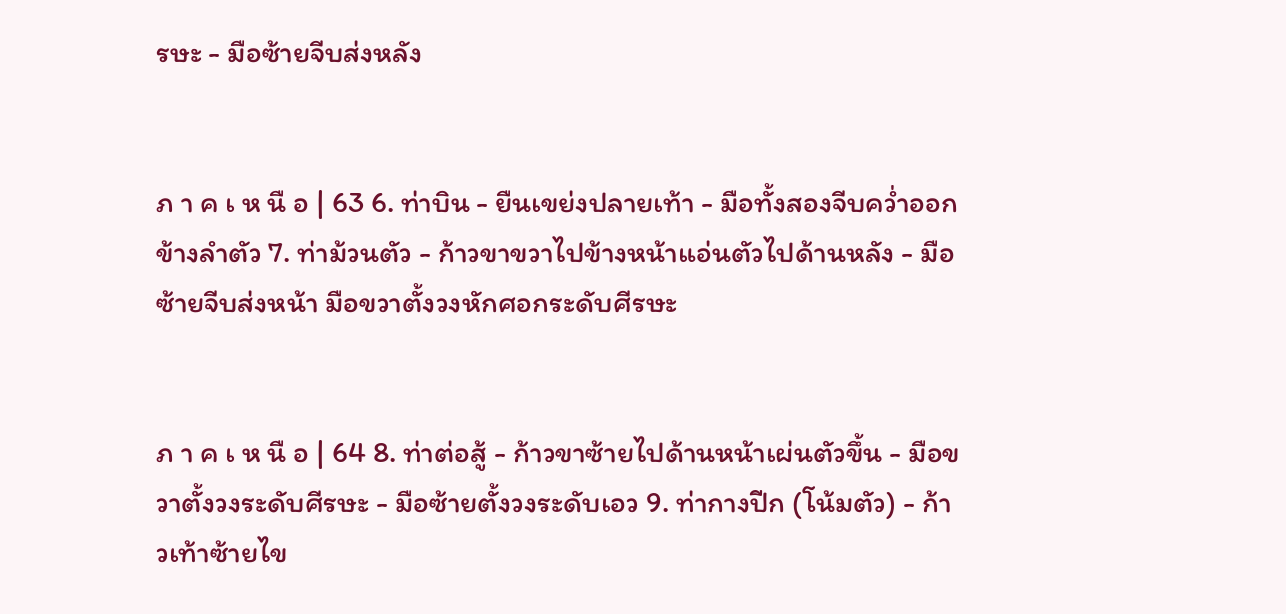รษะ - มือซ้ายจีบส่งหลัง


ภ า ค เ ห นื อ | 63 6. ท่าบิน - ยืนเขย่งปลายเท้า - มือทั้งสองจีบคว่ำออกข้างลำตัว 7. ท่าม้วนตัว - ก้าวขาขวาไปข้างหน้าแอ่นตัวไปด้านหลัง - มือซ้ายจีบส่งหน้า มือขวาตั้งวงหักศอกระดับศีรษะ


ภ า ค เ ห นื อ | 64 8. ท่าต่อสู้ - ก้าวขาซ้ายไปด้านหน้าเผ่นตัวขึ้น - มือขวาตั้งวงระดับศีรษะ - มือซ้ายตั้งวงระดับเอว 9. ท่ากางปีก (โน้มตัว) - ก้าวเท้าซ้ายไข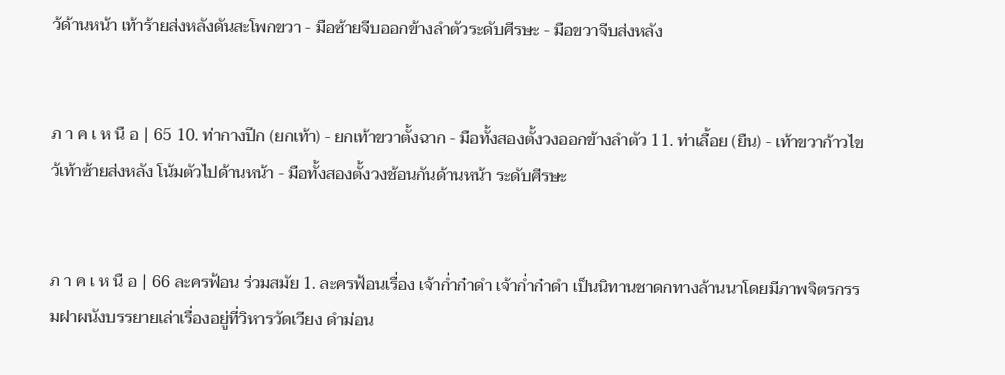ว้ด้านหน้า เท้าร้ายส่งหลังดันสะโพกขวา - มือซ้ายจีบออกข้างลำตัวระดับศีรษะ - มือขวาจีบส่งหลัง


ภ า ค เ ห นื อ | 65 10. ท่ากางปีก (ยกเท้า) - ยกเท้าขวาตั้งฉาก - มือทั้งสองตั้งวงออกข้างลำตัว 11. ท่าเลื้อย (ยืน) - เท้าขวาก้าวไขว้เท้าซ้ายส่งหลัง โน้มตัวไปด้านหน้า - มือทั้งสองตั้งวงช้อนกันด้านหน้า ระดับศีรษะ


ภ า ค เ ห นื อ | 66 ละครฟ้อน ร่วมสมัย 1. ละครฟ้อนเรื่อง เจ้าก่ำก๋าดำ เจ้าก่ำก๋าดำ เป็นนิทานชาดกทางล้านนาโดยมีภาพจิตรกรรมฝาผนังบรรยายเล่าเรื่องอยู่ที่วิหารวัดเวียง ดำม่อน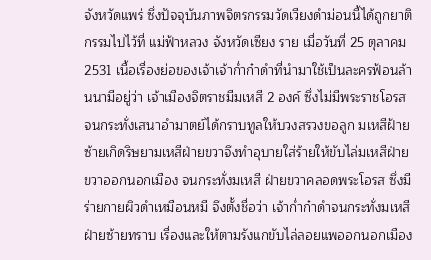จังหวัดแพร่ ซึ่งปัจจุบันภาพจิตรกรรมวัดเวียงดำม่อนนี้ได้ถูกยาติกรรมไปไว้ที่ แม่ฟ้าหลวง จังหวัดเซียง ราย เมื่อวันที่ 25 ตุลาคม 2531 เนื้อเรื่องย่อของเจ้าเจ้าก่ำก๋าดำที่นำมาใช้เป็นละครฟ้อนล้านนามีอยู่ว่า เจ้าเมืองจิตราชมีมเหสี 2 องค์ ซึ่งไม่มีพระราชโอรส จนกระทั่งเสนาอำมาตย์ได้กราบทูลให้บวงสรวงขอลูก มเหสีฝ้ายซ้ายเกิดริษยามเหสีฝ่ายขวาจึงทำอุบายใส่ร้ายให้ขับไล่มเหสีฝ่ายขวาออกนอกเมือง จนกระทั่งมเหสี ฝ่ายขวาคลอดพระโอรส ซึ่งมีร่ายกายผิวดำเหมือนหมี จึงตั้งชื่อว่า เจ้าก่ำก๋าดำจนกระทั่งมเหสีฝ่ายซ้ายทราบ เรื่องและให้ตามรังแกขับไล่ลอยแพออกนอกเมือง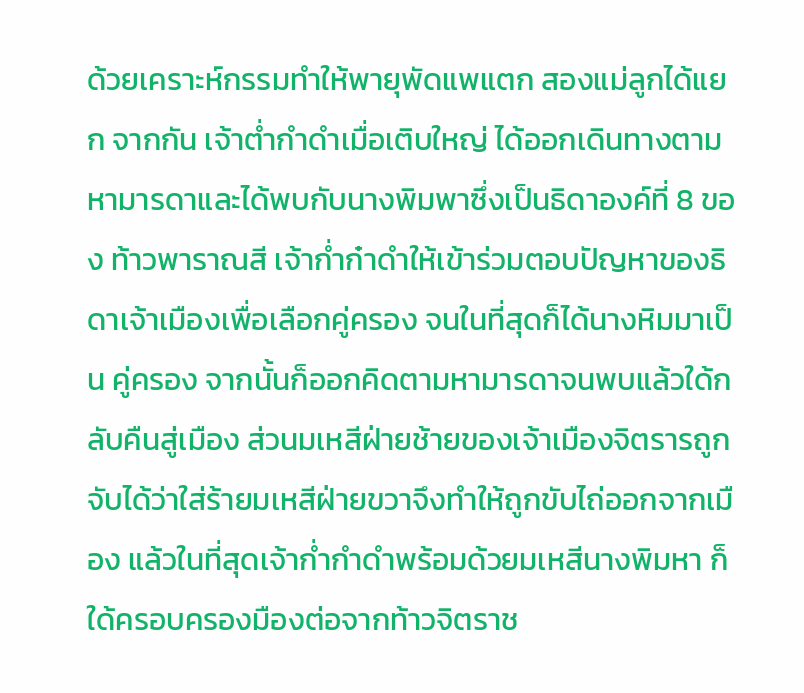ด้วยเคราะห์กรรมทำให้พายุพัดแพแตก สองแม่ลูกได้แยก จากกัน เจ้าต่ำกำดำเมื่อเติบใหญ่ ได้ออกเดินทางตามหามารดาและได้พบกับนางพิมพาซึ่งเป็นธิดาองค์ที่ 8 ของ ท้าวพาราณสี เจ้าก่ำก๋าดำให้เข้าร่วมตอบปัญหาของธิดาเจ้าเมืองเพื่อเลือกคู่ครอง จนในที่สุดก็ได้นางหิมมาเป็น คู่ครอง จากนั้นก็ออกคิดตามหามารดาจนพบแล้วใด้กลับคืนสู่เมือง ส่วนมเหสีฝ่ายช้ายของเจ้าเมืองจิตรารถูก จับได้ว่าใส่ร้ายมเหสีฝ่ายขวาจึงทำให้ถูกขับไถ่ออกจากเมือง แล้วในที่สุดเจ้าก่ำกำดำพร้อมด้วยมเหสีนางพิมหา ก็ใด้ครอบครองมืองต่อจากท้าวจิตราช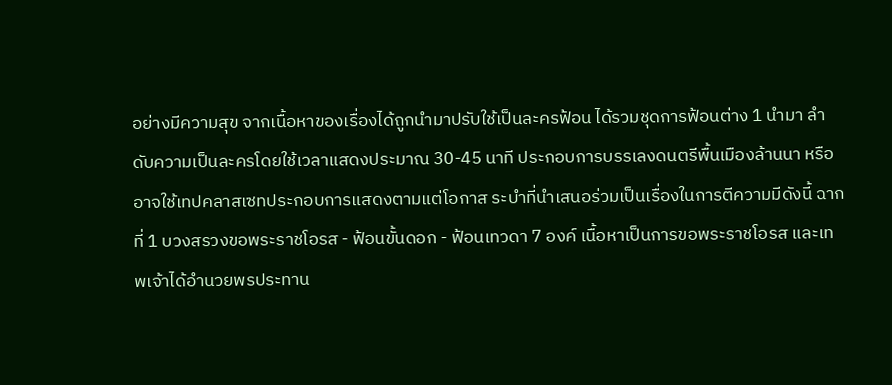อย่างมีความสุข จากเนื้อหาของเรื่องได้ถูกนำมาปรับใช้เป็นละครฟ้อน ได้รวมชุดการฟ้อนต่าง 1 นำมา ลำดับความเป็นละครโดยใช้เวลาแสดงประมาณ 30-45 นาที ประกอบการบรรเลงดนตรีพื้นเมืองล้านนา หรือ อาจใช้เทปคลาสเซทประกอบการแสดงตามแต่โอกาส ระบำที่นำเสนอร่วมเป็นเรื่องในการตีความมีดังนี้ ฉากที่ 1 บวงสรวงขอพระราชโอรส - ฟ้อนขั้นดอก - ฟ้อนเทวดา 7 องค์ เนื้อหาเป็นการขอพระราชโอรส และเทพเจ้าได้อำนวยพรประทาน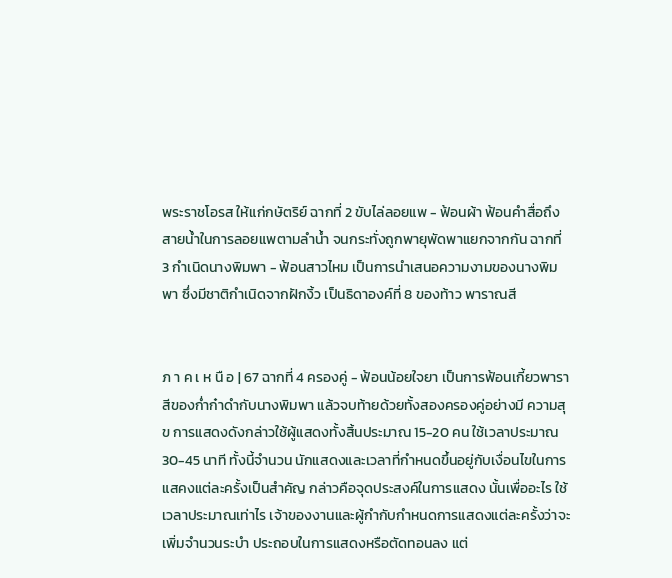พระราชโอรส ให้แก่กษัตริย์ ฉากที่ 2 ขับไล่ลอยแพ - ฟ้อนผ้า ฟ้อนคำสื่อถึงสายน้ำในการลอยแพตามลำน้ำ จนกระทั่งถูกพายุพัดพาแยกจากกัน ฉากที่ 3 กำเนิดนางพิมพา - ฟ้อนสาวไหม เป็นการนำเสนอความงามของนางพิมพา ซึ่งมีชาติกำเนิดจากฝักงิ้ว เป็นธิดาองค์ที่ 8 ของท้าว พาราณสี


ภ า ค เ ห นื อ | 67 ฉากที่ 4 ครองคู่ - ฟ้อนน้อยใจยา เป็นการฟ้อนเกี้ยวพาราสีของก่ำก๋าดำกับนางพิมพา แล้วจบท้ายด้วยทั้งสองครองคู่อย่างมี ความสุข การแสดงดังกล่าวใช้ผู้แสดงทั้งสิ้นประมาณ 15-20 คน ใช้เวลาประมาณ 30-45 นาที ทั้งนี้จำนวน นักแสดงและเวลาที่กำหนดขึ้นอยู่กับเงื่อนไขในการแสคงแต่ละครั้งเป็นสำคัญ กล่าวคือจุดประสงค์ในการแสดง นั้นเพื่ออะไร ใช้เวลาประมาณเท่าไร เจ้าของงานและผู้กำกับกำหนดการแสดงแต่ละครั้งว่าจะเพิ่มจำนวนระบำ ประถอบในการแสดงหรือตัดทอนลง แต่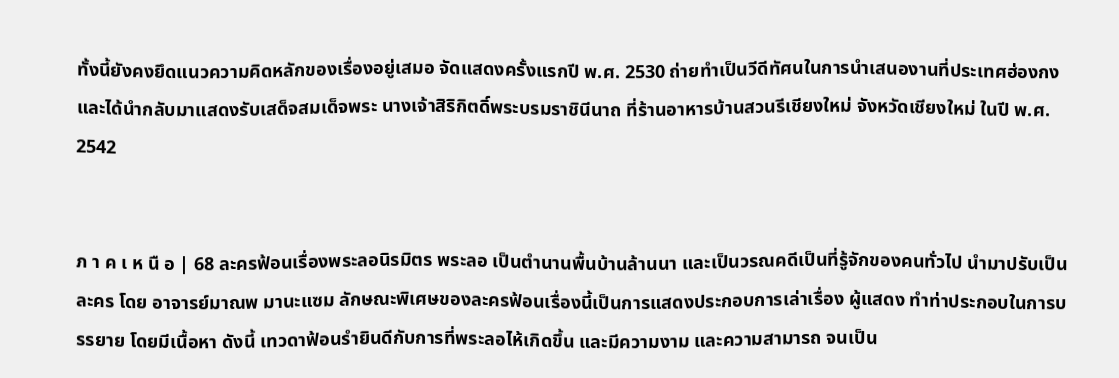ทั้งนี้ยังคงยึดแนวความคิดหลักของเรื่องอยู่เสมอ จัดแสดงครั้งแรกปี พ.ศ. 2530 ถ่ายทำเป็นวีดีทัศนในการนำเสนองานที่ประเทศฮ่องกง และได้นำกลับมาแสดงรับเสด็จสมเด็จพระ นางเจ้าสิริกิตดิ์พระบรมราชินีนาถ ที่ร้านอาหารบ้านสวนรีเชียงใหม่ จังหวัดเชียงใหม่ ในปี พ.ศ. 2542


ภ า ค เ ห นื อ | 68 ละครฟ้อนเรื่องพระลอนิรมิตร พระลอ เป็นตำนานพื้นบ้านล้านนา และเป็นวรณคดีเป็นที่รู้จักของคนทั่วไป นำมาปรับเป็นละคร โดย อาจารย์มาณพ มานะแซม ลักษณะพิเศษของละครฟ้อนเรื่องนี้เป็นการแสดงประกอบการเล่าเรื่อง ผู้แสดง ทำท่าประกอบในการบรรยาย โดยมีเนื้อหา ดังนี้ เทวดาฟ้อนรำยินดีกับการที่พระลอไห้เกิดขึ้น และมีความงาม และความสามารถ จนเป็น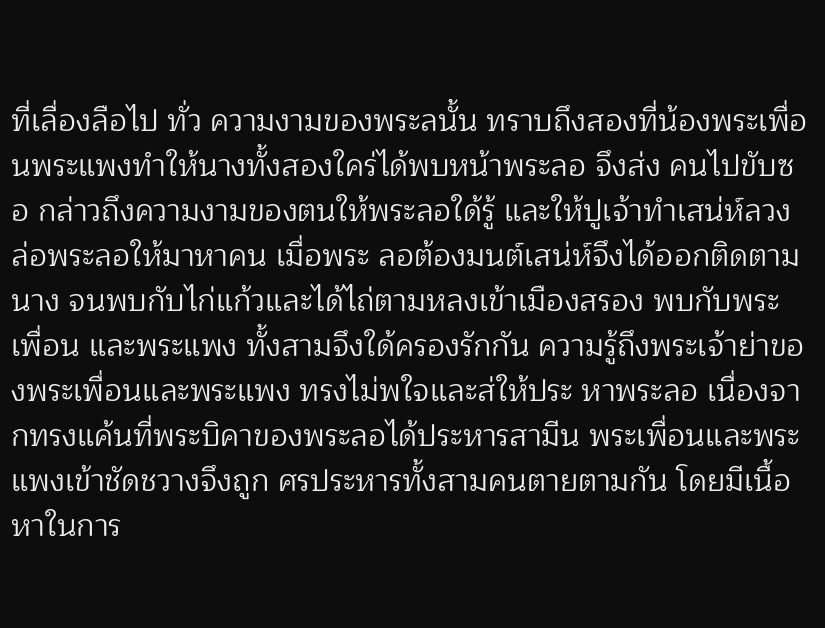ที่เลื่องลือไป ทั่ว ความงามของพระลนั้น ทราบถึงสองที่น้องพระเพื่อนพระแพงทำให้นางทั้งสองใคร่ได้พบหน้าพระลอ จึงส่ง คนไปขับซอ กล่าวถึงความงามของตนให้พระลอใด้รู้ และให้ปูเจ้าทำเสน่ห์ลวงล่อพระลอให้มาหาคน เมื่อพระ ลอต้องมนต์เสน่ห์จึงได้ออกติดตามนาง จนพบกับไก่แก้วและได้ไถ่ตามหลงเข้าเมืองสรอง พบกับพระเพื่อน และพระแพง ทั้งสามจึงใด้ครองรักกัน ความรู้ถึงพระเจ้าย่าของพระเพื่อนและพระแพง ทรงไม่พใจและส่ให้ประ หาพระลอ เนื่องจากทรงแค้นที่พระบิคาของพระลอได้ประหารสามีน พระเพื่อนและพระแพงเข้าชัดชวางจึงถูก ศรประหารทั้งสามคนตายตามกัน โดยมีเนื้อหาในการ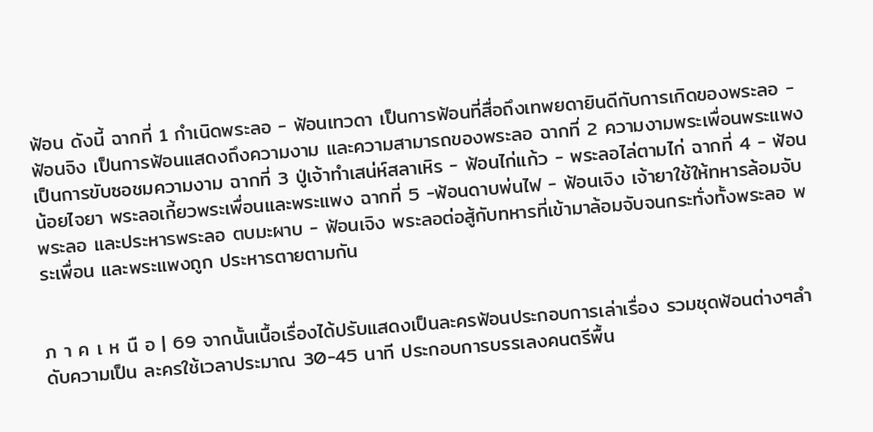ฟ้อน ดังนี้ ฉากที่ 1 กำเนิดพระลอ - ฟ้อนเทวดา เป็นการฟ้อนที่สื่อถึงเทพยดายินดีกับการเกิดของพระลอ - ฟ้อนจิง เป็นการฟ้อนแสดงถึงความงาม และความสามารถของพระลอ ฉากที่ 2 ความงามพระเพื่อนพระแพง เป็นการขับซอชมความงาม ฉากที่ 3 ปู่เจ้าทำเสน่ห์สลาเหิร - ฟ้อนไก่แก้ว - พระลอไล่ตามไก่ ฉากที่ 4 - ฟ้อนน้อยไจยา พระลอเกี้ยวพระเพื่อนและพระแพง ฉากที่ 5 -ฟ้อนดาบพ่นไฟ - ฟ้อนเจิง เจ้ายาใช้ให้ทหารล้อมจับพระลอ และประหารพระลอ ตบมะผาบ - ฟ้อนเจิง พระลอต่อสู้กับทหารที่เข้ามาล้อมจับจนกระทั่งทั้งพระลอ พระเพื่อน และพระแพงถูก ประหารตายตามกัน


ภ า ค เ ห นื อ | 69 จากนั้นเนื้อเรื่องได้ปรับแสดงเป็นละครฟ้อนประกอบการเล่าเรื่อง รวมชุดฟ้อนต่างๆลำดับความเป็น ละครใช้เวลาประมาณ 30-45 นาที ประกอบการบรรเลงคนตรีพื้น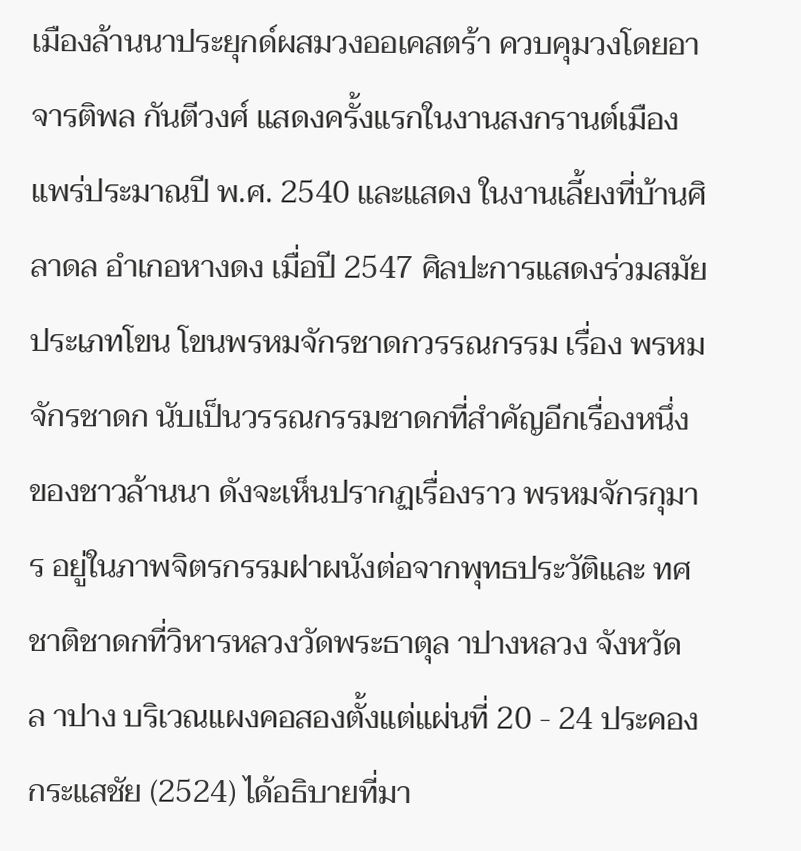เมืองล้านนาประยุกด์ผสมวงออเคสตร้า ควบคุมวงโดยอาจารติพล กันตีวงศ์ แสดงครั้งแรกในงานสงกรานต์เมืองแพร่ประมาณปี พ.ศ. 2540 และแสดง ในงานเลี้ยงที่บ้านศิลาดล อำเกอหางดง เมื่อปี 2547 ศิลปะการแสดงร่วมสมัยประเภทโขน โขนพรหมจักรชาดกวรรณกรรม เรื่อง พรหมจักรชาดก นับเป็นวรรณกรรมชาดกที่สำคัญอีกเรื่องหนึ่ง ของชาวล้านนา ดังจะเห็นปรากฏเรื่องราว พรหมจักรกุมาร อยู่ในภาพจิตรกรรมฝาผนังต่อจากพุทธประวัติและ ทศชาติชาดกที่วิหารหลวงวัดพระธาตุล าปางหลวง จังหวัดล าปาง บริเวณแผงคอสองตั้งแต่แผ่นที่ 20 - 24 ประคอง กระแสชัย (2524) ได้อธิบายที่มา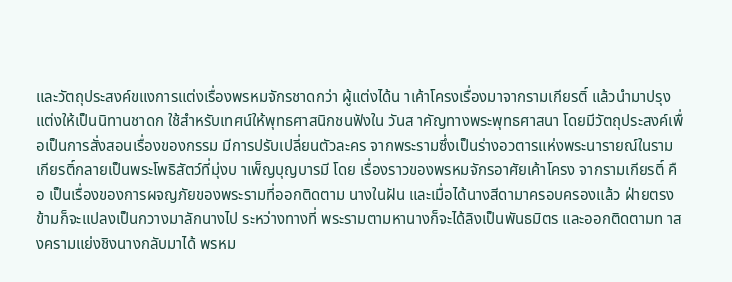และวัตถุประสงค์ขแงการแต่งเรื่องพรหมจักรชาดกว่า ผู้แต่งได้น าเค้าโครงเรื่องมาจากรามเกียรติ์ แล้วนำมาปรุงแต่งให้เป็นนิทานชาดก ใช้สำหรับเทศน์ให้พุทธศาสนิกชนฟังใน วันส าคัญทางพระพุทธศาสนา โดยมีวัตถุประสงค์เพื่อเป็นการสั่งสอนเรื่องของกรรม มีการปรับเปลี่ยนตัวละคร จากพระรามซึ่งเป็นร่างอวตารแห่งพระนารายณ์ในรามเกียรติ์กลายเป็นพระโพธิสัตว์ที่มุ่งบ าเพ็ญบุญบารมี โดย เรื่องราวของพรหมจักรอาศัยเค้าโครง จากรามเกียรติ์ คือ เป็นเรื่องของการผจญภัยของพระรามที่ออกติดตาม นางในฝัน และเมื่อได้นางสีดามาครอบครองแล้ว ฝ่ายตรงข้ามก็จะแปลงเป็นกวางมาลักนางไป ระหว่างทางที่ พระรามตามหานางก็จะได้ลิงเป็นพันธมิตร และออกติดตามท าสงครามแย่งชิงนางกลับมาได้ พรหม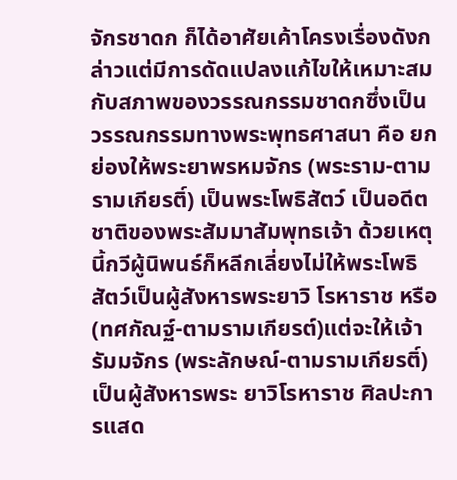จักรชาดก ก็ได้อาศัยเค้าโครงเรื่องดังกล่าวแต่มีการดัดแปลงแก้ไขให้เหมาะสมกับสภาพของวรรณกรรมชาดกซึ่งเป็น วรรณกรรมทางพระพุทธศาสนา คือ ยกย่องให้พระยาพรหมจักร (พระราม-ตามรามเกียรติ์) เป็นพระโพธิสัตว์ เป็นอดีตชาติของพระสัมมาสัมพุทธเจ้า ด้วยเหตุนี้กวีผู้นิพนธ์ก็หลีกเลี่ยงไม่ให้พระโพธิสัตว์เป็นผู้สังหารพระยาวิ โรหาราช หรือ (ทศกัณฐ์-ตามรามเกียรต์)แต่จะให้เจ้ารัมมจักร (พระลักษณ์-ตามรามเกียรติ์) เป็นผู้สังหารพระ ยาวิโรหาราช ศิลปะการแสด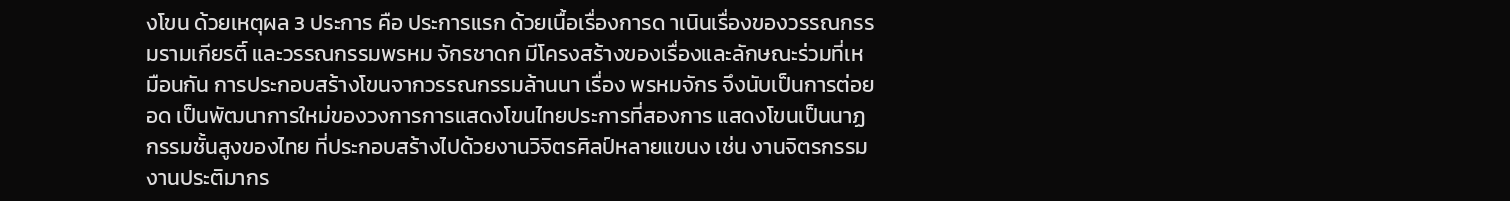งโขน ด้วยเหตุผล 3 ประการ คือ ประการแรก ด้วยเนื้อเรื่องการด าเนินเรื่องของวรรณกรรมรามเกียรติ์ และวรรณกรรมพรหม จักรชาดก มีโครงสร้างของเรื่องและลักษณะร่วมที่เหมือนกัน การประกอบสร้างโขนจากวรรณกรรมล้านนา เรื่อง พรหมจักร จึงนับเป็นการต่อยอด เป็นพัฒนาการใหม่ของวงการการแสดงโขนไทยประการที่สองการ แสดงโขนเป็นนาฏกรรมชั้นสูงของไทย ที่ประกอบสร้างไปด้วยงานวิจิตรศิลป์หลายแขนง เช่น งานจิตรกรรม งานประติมากร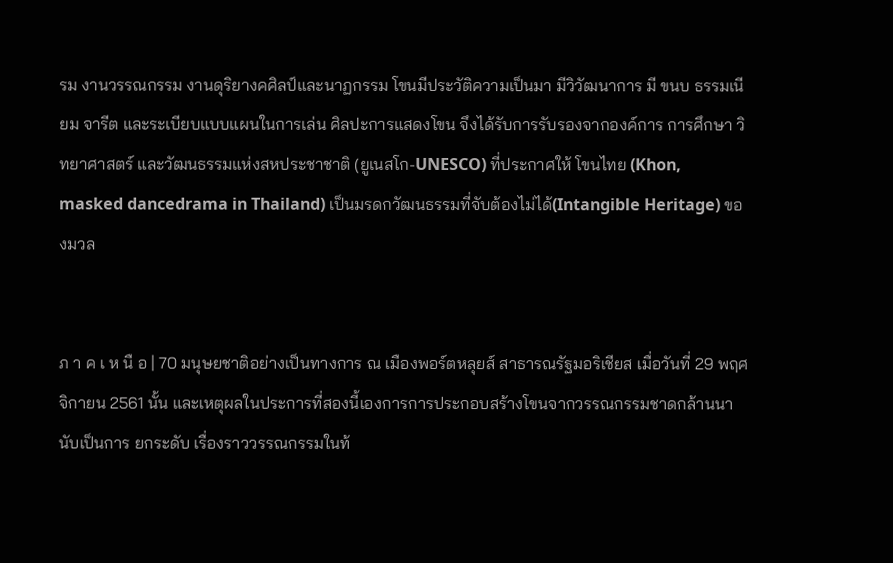รม งานวรรณกรรม งานดุริยางคศิลป์และนาฏกรรม โขนมีประวัติความเป็นมา มีวิวัฒนาการ มี ขนบ ธรรมเนียม จารีต และระเบียบแบบแผนในการเล่น ศิลปะการแสดงโขน จึงได้รับการรับรองจากองค์การ การศึกษา วิทยาศาสตร์ และวัฒนธรรมแห่งสหประชาชาติ (ยูเนสโก-UNESCO) ที่ประกาศให้ โขนไทย (Khon, masked dancedrama in Thailand) เป็นมรดกวัฒนธรรมที่จับต้องไม่ได้(Intangible Heritage) ของมวล


ภ า ค เ ห นื อ | 70 มนุษยชาติอย่างเป็นทางการ ณ เมืองพอร์ตหลุยส์ สาธารณรัฐมอริเชียส เมื่อวันที่ 29 พฤศจิกายน 2561 นั้น และเหตุผลในประการที่สองนี้เองการการประกอบสร้างโขนจากวรรณกรรมชาดกล้านนานับเป็นการ ยกระดับ เรื่องราววรรณกรรมในท้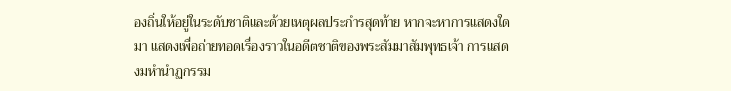องถิ่นให้อยู่ในระดับชาติและด้วยเหตุผลประกํารสุดท้าย หากจะหาการแสดงใดมา แสดงเพื่อถ่ายทอดเรื่องราวในอดีตชาติของพระสัมมาสัมพุทธเจ้า การแสดงมหํานําฏกรรม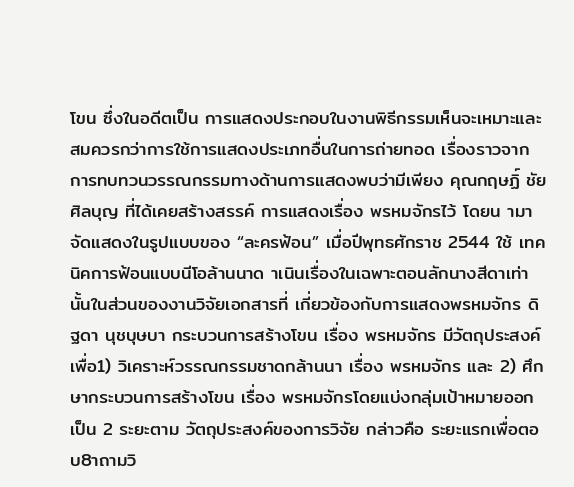โขน ซึ่งในอดีตเป็น การแสดงประกอบในงานพิธีกรรมเห็นจะเหมาะและสมควรกว่าการใช้การแสดงประเภทอื่นในการถ่ายทอด เรื่องราวจากการทบทวนวรรณกรรมทางด้านการแสดงพบว่ามีเพียง คุณกฤษฏิ์ ชัยศิลบุญ ที่ได้เคยสร้างสรรค์ การแสดงเรื่อง พรหมจักรไว้ โดยน ามาจัดแสดงในรูปแบบของ “ละครฟ้อน” เมื่อปีพุทธศักราช 2544 ใช้ เทคนิคการฟ้อนแบบนีโอล้านนาด าเนินเรื่องในเฉพาะตอนลักนางสีดาเท่านั้นในส่วนของงานวิจัยเอกสารที่ เกี่ยวข้องกับการแสดงพรหมจักร ดิฐดา นุชบุษบา กระบวนการสร้างโขน เรื่อง พรหมจักร มีวัตถุประสงค์เพื่อ1) วิเคราะห์วรรณกรรมชาดกล้านนา เรื่อง พรหมจักร และ 2) ศึกษากระบวนการสร้างโขน เรื่อง พรหมจักรโดยแบ่งกลุ่มเป้าหมายออกเป็น 2 ระยะตาม วัตถุประสงค์ของการวิจัย กล่าวคือ ระยะแรกเพื่อตอบ8าถามวิ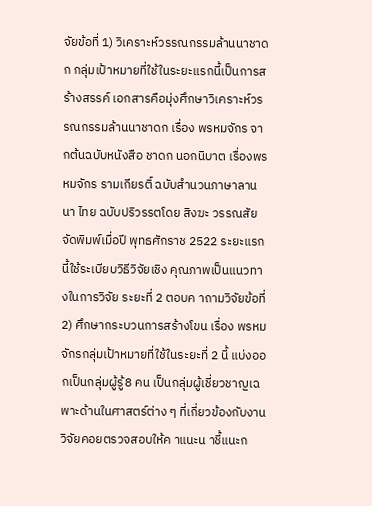จัยข้อที่ 1) วิเคราะห์วรรณกรรมล้านนาชาดก กลุ่มเป้าหมายที่ใช้ในระยะแรกนี้เป็นการสร้างสรรค์ เอกสารคือมุ่งศึกษาวิเคราะห์วรรณกรรมล้านนาชาดก เรื่อง พรหมจักร จากต้นฉบับหนังสือ ชาดก นอกนิบาต เรื่องพรหมจักร รามเกียรติ์ ฉบับสำนวนภาษาลานนา ไทย ฉบับปริวรรตโดย สิงฆะ วรรณสัย จัดพิมพ์เมื่อปี พุทธศักราช 2522 ระยะแรกนี้ใช้ระเบียบวิธีวิจัยเชิง คุณภาพเป็นแนวทางในการวิจัย ระยะที่ 2 ตอบค าถามวิจัยข้อที่ 2) ศึกษากระบวนการสร้างโขน เรื่อง พรหม จักรกลุ่มเป้าหมายที่ใช้ในระยะที่ 2 นี้ แบ่งออกเป็นกลุ่มผู้รู้8 คน เป็นกลุ่มผู้เชี่ยวชาญเฉพาะด้านในศาสตร์ต่าง ๆ ที่เกี่ยวข้องกับงานวิจัยคอยตรวจสอบให้ค าแนะน าชี้แนะก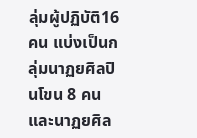ลุ่มผู้ปฏิบัติ16 คน แบ่งเป็นกลุ่มนาฏยศิลปินโขน 8 คน และนาฏยศิล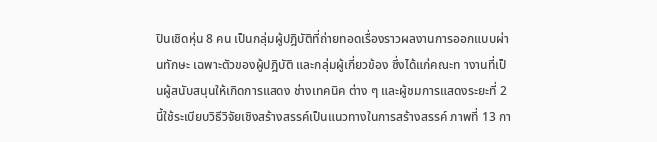ปินเชิดหุ่น 8 คน เป็นกลุ่มผู้ปฎิบัติที่ถ่ายทอดเรื่องราวผลงานการออกแบบผ่านทักษะ เฉพาะตัวของผู้ปฎิบัติ และกลุ่มผู้เกี่ยวข้อง ซึ่งได้แก่คณะท างานที่เป็นผู้สนับสนุนให้เกิดการแสดง ช่างเทคนิค ต่าง ๆ และผู้ชมการแสดงระยะที่ 2 นี้ใช้ระเบียบวิธีวิจัยเชิงสร้างสรรค์เป็นแนวทางในการสร้างสรรค์ ภาพที่ 13 กา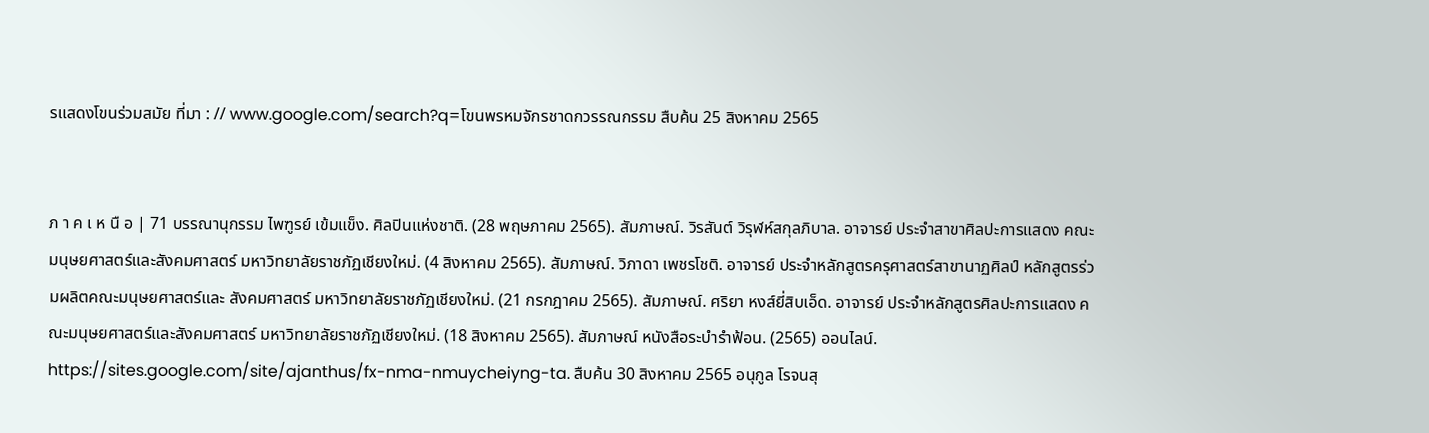รแสดงโขนร่วมสมัย ที่มา : // www.google.com/search?q=โขนพรหมจักรชาดกวรรณกรรม สืบค้น 25 สิงหาคม 2565


ภ า ค เ ห นื อ | 71 บรรณานุกรรม ไพฑูรย์ เข้มแข็ง. ศิลปินแห่งชาติ. (28 พฤษภาคม 2565). สัมภาษณ์. วิรสันต์ วิรุฬห์สกุลภิบาล. อาจารย์ ประจำสาขาศิลปะการแสดง คณะมนุษยศาสตร์และสังคมศาสตร์ มหาวิทยาลัยราชภัฏเชียงใหม่. (4 สิงหาคม 2565). สัมภาษณ์. วิภาดา เพชรโชติ. อาจารย์ ประจำหลักสูตรครุศาสตร์สาขานาฏศิลป์ หลักสูตรร่วมผลิตคณะมนุษยศาสตร์และ สังคมศาสตร์ มหาวิทยาลัยราชภัฏเชียงใหม่. (21 กรกฎาคม 2565). สัมภาษณ์. ศริยา หงส์ยี่สิบเอ็ด. อาจารย์ ประจำหลักสูตรศิลปะการแสดง คณะมนุษยศาสตร์และสังคมศาสตร์ มหาวิทยาลัยราชภัฏเชียงใหม่. (18 สิงหาคม 2565). สัมภาษณ์ หนังสือระบำรำฟ้อน. (2565) ออนไลน์. https://sites.google.com/site/ajanthus/fx-nma-nmuycheiyng-ta. สืบค้น 30 สิงหาคม 2565 อนุกูล โรจนสุ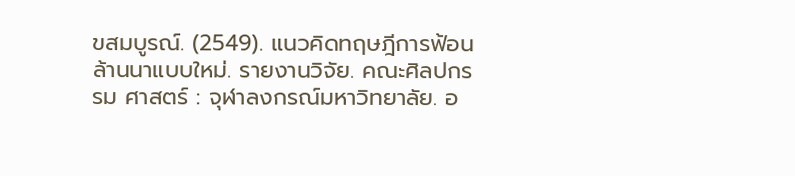ขสมบูรณ์. (2549). แนวคิดทฤษฎีการฟ้อนล้านนาแบบใหม่. รายงานวิจัย. คณะศิลปกรรม ศาสตร์ : จุฬาลงกรณ์มหาวิทยาลัย. อ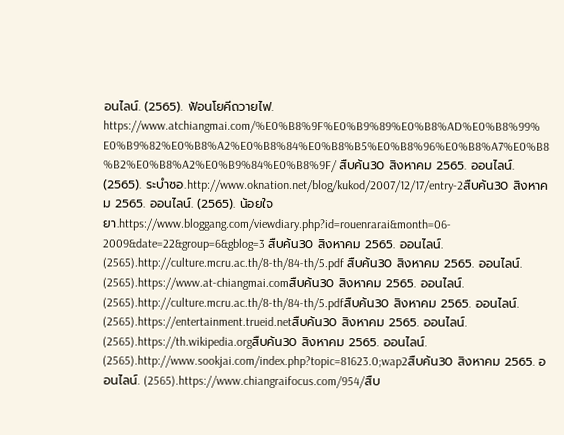อนไลน์. (2565). ฟ้อนโยคีถวายไฟ. https://www.atchiangmai.com/%E0%B8%9F%E0%B9%89%E0%B8%AD%E0%B8%99% E0%B9%82%E0%B8%A2%E0%B8%84%E0%B8%B5%E0%B8%96%E0%B8%A7%E0%B8 %B2%E0%B8%A2%E0%B9%84%E0%B8%9F/ สืบค้น30 สิงหาคม 2565. ออนไลน์. (2565). ระบำซอ.http://www.oknation.net/blog/kukod/2007/12/17/entry-2สืบค้น30 สิงหาคม 2565. ออนไลน์. (2565). น้อยใจยา.https://www.bloggang.com/viewdiary.php?id=rouenrarai&month=06- 2009&date=22&group=6&gblog=3 สืบค้น30 สิงหาคม 2565. ออนไลน์. (2565).http://culture.mcru.ac.th/8-th/84-th/5.pdf สืบค้น30 สิงหาคม 2565. ออนไลน์. (2565).https://www.at-chiangmai.comสืบค้น30 สิงหาคม 2565. ออนไลน์. (2565).http://culture.mcru.ac.th/8-th/84-th/5.pdfสืบค้น30 สิงหาคม 2565. ออนไลน์. (2565).https://entertainment.trueid.netสืบค้น30 สิงหาคม 2565. ออนไลน์. (2565).https://th.wikipedia.orgสืบค้น30 สิงหาคม 2565. ออนไลน์. (2565).http://www.sookjai.com/index.php?topic=81623.0;wap2สืบค้น30 สิงหาคม 2565. ออนไลน์. (2565).https://www.chiangraifocus.com/954/สืบ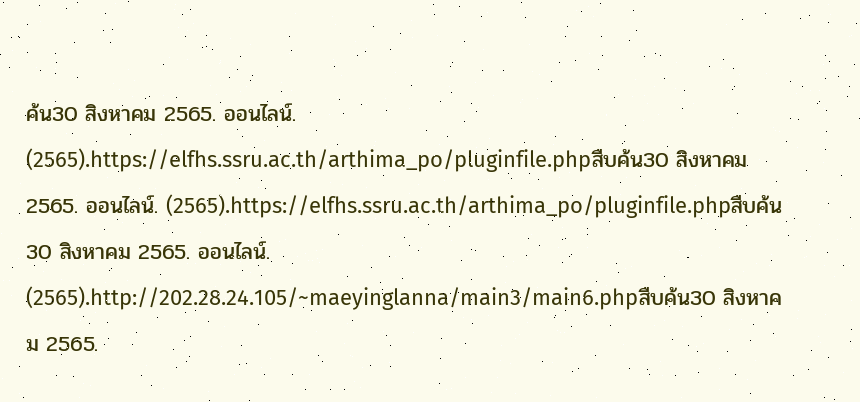ค้น30 สิงหาคม 2565. ออนไลน์. (2565).https://elfhs.ssru.ac.th/arthima_po/pluginfile.phpสืบค้น30 สิงหาคม 2565. ออนไลน์. (2565).https://elfhs.ssru.ac.th/arthima_po/pluginfile.phpสืบค้น30 สิงหาคม 2565. ออนไลน์. (2565).http://202.28.24.105/~maeyinglanna/main3/main6.phpสืบค้น30 สิงหาคม 2565.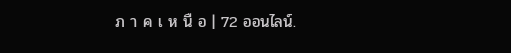ภ า ค เ ห นื อ | 72 ออนไลน์.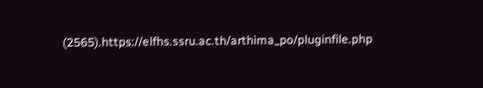(2565).https://elfhs.ssru.ac.th/arthima_po/pluginfile.php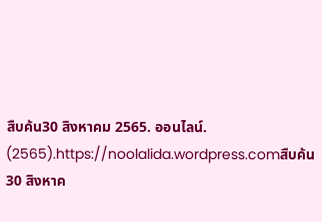สืบค้น30 สิงหาคม 2565. ออนไลน์. (2565).https://noolalida.wordpress.comสืบค้น30 สิงหาค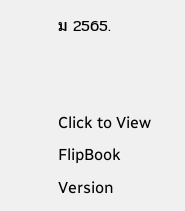ม 2565.


Click to View FlipBook Version